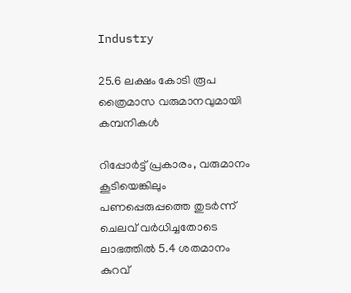Industry

25.6 ലക്ഷം കോടി രൂപ ത്രൈമാസ വരുമാനവുമായി കമ്പനികള്‍

റിപ്പോര്‍ട്ട് പ്രകാരം, വരുമാനം കൂടിയെങ്കിലും പണപ്പെരുപ്പത്തെ തുടര്‍ന്ന് ചെലവ് വര്‍ധിച്ചതോടെ ലാഭത്തില്‍ 5.4 ശതമാനം കുറവ്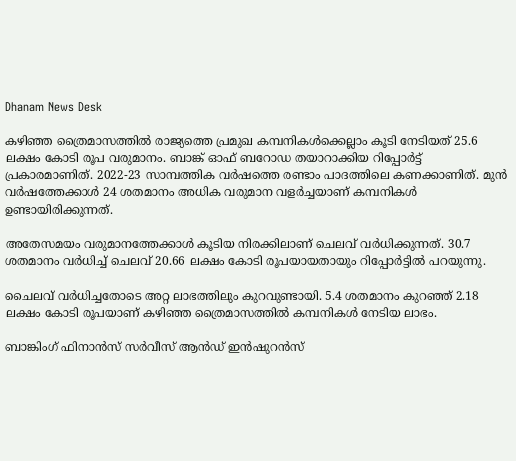Dhanam News Desk

കഴിഞ്ഞ ത്രൈമാസത്തില്‍ രാജ്യത്തെ പ്രമുഖ കമ്പനികള്‍ക്കെല്ലാം കൂടി നേടിയത് 25.6 ലക്ഷം കോടി രൂപ വരുമാനം. ബാങ്ക് ഓഫ് ബറോഡ തയാറാക്കിയ റിപ്പോര്‍ട്ട് പ്രകാരമാണിത്. 2022-23 സാമ്പത്തിക വര്‍ഷത്തെ രണ്ടാം പാദത്തിലെ കണക്കാണിത്. മുന്‍ വര്‍ഷത്തേക്കാള്‍ 24 ശതമാനം അധിക വരുമാന വളര്‍ച്ചയാണ് കമ്പനികള്‍ ഉണ്ടായിരിക്കുന്നത്.

അതേസമയം വരുമാനത്തേക്കാള്‍ കൂടിയ നിരക്കിലാണ് ചെലവ് വര്‍ധിക്കുന്നത്. 30.7 ശതമാനം വര്‍ധിച്ച് ചെലവ് 20.66 ലക്ഷം കോടി രൂപയായതായും റിപ്പോര്‍ട്ടില്‍ പറയുന്നു.

ചൈലവ് വര്‍ധിച്ചതോടെ അറ്റ ലാഭത്തിലും കുറവുണ്ടായി. 5.4 ശതമാനം കുറഞ്ഞ് 2.18 ലക്ഷം കോടി രൂപയാണ് കഴിഞ്ഞ ത്രൈമാസത്തില്‍ കമ്പനികള്‍ നേടിയ ലാഭം.

ബാങ്കിംഗ് ഫിനാന്‍സ് സര്‍വീസ് ആന്‍ഡ് ഇന്‍ഷുറന്‍സ്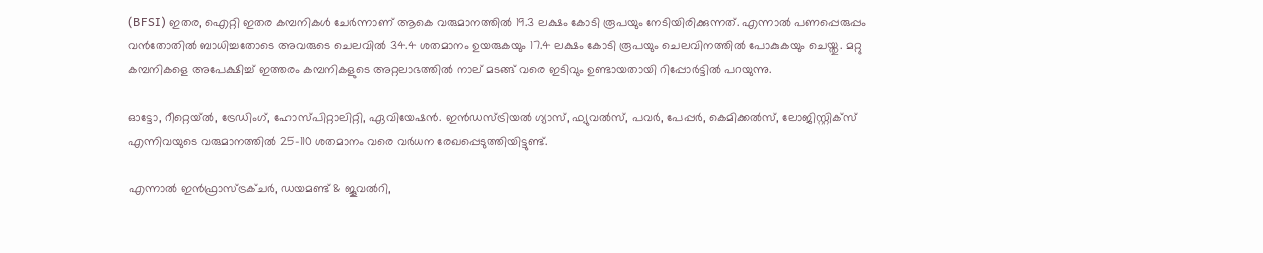(BFSI) ഇതര, ഐറ്റി ഇതര കമ്പനികള്‍ ചേര്‍ന്നാണ് ആകെ വരുമാനത്തില്‍ 19.3 ലക്ഷം കോടി രൂപയും നേടിയിരിക്കുന്നത്. എന്നാല്‍ പണപ്പെരുപ്പം വന്‍തോതില്‍ ബാധിച്ചതോടെ അവരുടെ ചെലവില്‍ 34.4 ശതമാനം ഉയരുകയും 17.4 ലക്ഷം കോടി രൂപയും ചെലവിനത്തില്‍ പോകുകയും ചെയ്തു. മറ്റു കമ്പനികളെ അപേക്ഷിച്ച് ഇത്തരം കമ്പനികളുടെ അറ്റലാഭത്തില്‍ നാല് മടങ്ങ് വരെ ഇടിവും ഉണ്ടായതായി റിപ്പോര്‍ട്ടില്‍ പറയുന്നു.

ഓട്ടോ, റീറ്റെയ്ല്‍, ട്രേഡിംഗ്, ഹോസ്പിറ്റാലിറ്റി, ഏവിയേഷന്‍. ഇന്‍ഡസ്ട്രിയല്‍ ഗ്യാസ്, ഫ്യുവല്‍സ്, പവര്‍, പേപ്പര്‍, കെമിക്കല്‍സ്, ലോജിസ്റ്റിക്‌സ് എന്നിവയുടെ വരുമാനത്തില്‍ 25-110 ശതമാനം വരെ വര്‍ധന രേഖപ്പെടുത്തിയിട്ടുണ്ട്.

എന്നാല്‍ ഇന്‍ഫ്രാസ്ട്രക്ചര്‍, ഡയമണ്ട് & ജൂവല്‍റി,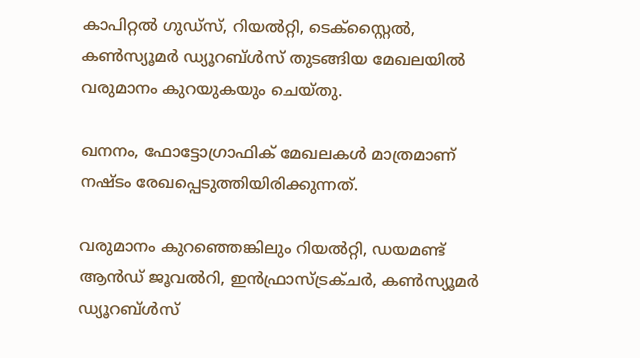കാപിറ്റല്‍ ഗുഡ്‌സ്, റിയല്‍റ്റി, ടെക്‌സ്റ്റൈല്‍, കണ്‍സ്യൂമര്‍ ഡ്യൂറബ്ള്‍സ് തുടങ്ങിയ മേഖലയില്‍ വരുമാനം കുറയുകയും ചെയ്തു.

ഖനനം, ഫോട്ടോഗ്രാഫിക് മേഖലകള്‍ മാത്രമാണ് നഷ്ടം രേഖപ്പെടുത്തിയിരിക്കുന്നത്.

വരുമാനം കുറഞ്ഞെങ്കിലും റിയല്‍റ്റി, ഡയമണ്ട് ആന്‍ഡ് ജൂവല്‍റി, ഇന്‍ഫ്രാസ്ട്രക്ചര്‍, കണ്‍സ്യൂമര്‍ ഡ്യൂറബ്ള്‍സ്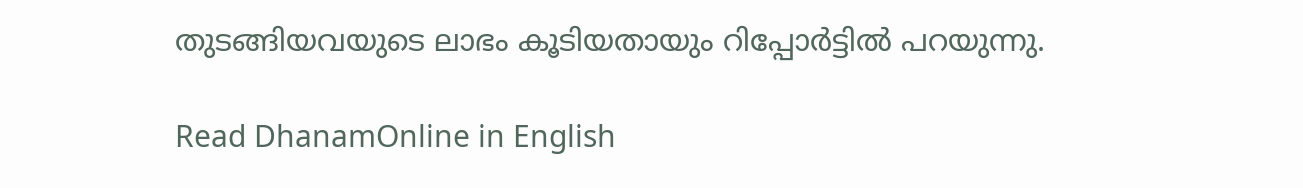തുടങ്ങിയവയുടെ ലാഭം കൂടിയതായും റിപ്പോര്‍ട്ടില്‍ പറയുന്നു.

Read DhanamOnline in English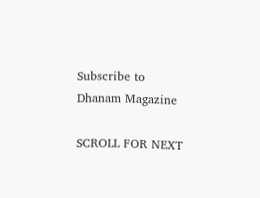Subscribe to Dhanam Magazine

SCROLL FOR NEXT